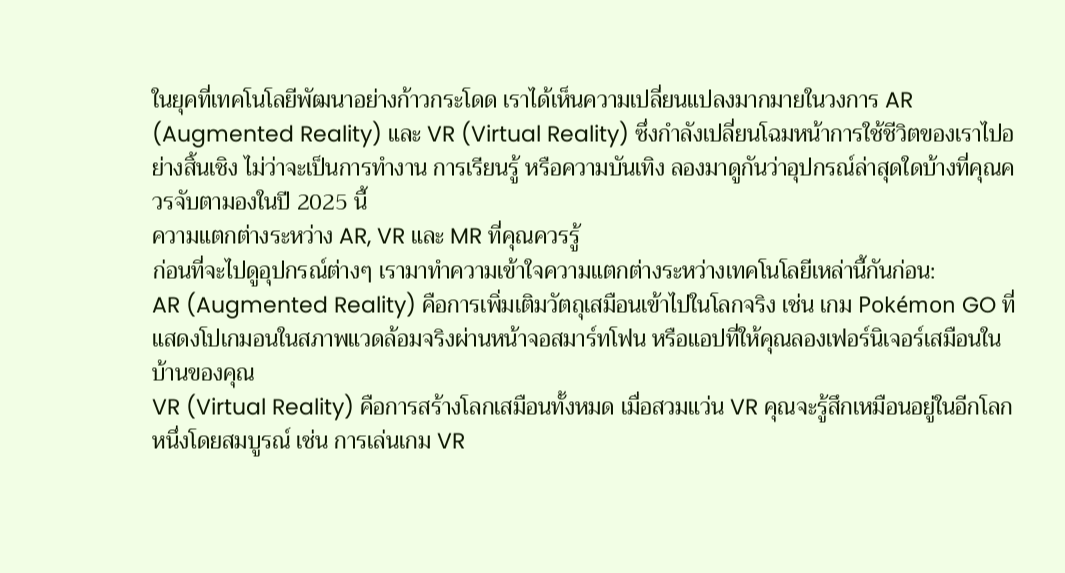ในยุคที่เทคโนโลยีพัฒนาอย่างก้าวกระโดด เราได้เห็นความเปลี่ยนแปลงมากมายในวงการ AR (Augmented Reality) และ VR (Virtual Reality) ซึ่งกำลังเปลี่ยนโฉมหน้าการใช้ชีวิตของเราไปอย่างสิ้นเชิง ไม่ว่าจะเป็นการทำงาน การเรียนรู้ หรือความบันเทิง ลองมาดูกันว่าอุปกรณ์ล่าสุดใดบ้างที่คุณควรจับตามองในปี 2025 นี้
ความแตกต่างระหว่าง AR, VR และ MR ที่คุณควรรู้
ก่อนที่จะไปดูอุปกรณ์ต่างๆ เรามาทำความเข้าใจความแตกต่างระหว่างเทคโนโลยีเหล่านี้กันก่อน:
AR (Augmented Reality) คือการเพิ่มเติมวัตถุเสมือนเข้าไปในโลกจริง เช่น เกม Pokémon GO ที่แสดงโปเกมอนในสภาพแวดล้อมจริงผ่านหน้าจอสมาร์ทโฟน หรือแอปที่ให้คุณลองเฟอร์นิเจอร์เสมือนในบ้านของคุณ
VR (Virtual Reality) คือการสร้างโลกเสมือนทั้งหมด เมื่อสวมแว่น VR คุณจะรู้สึกเหมือนอยู่ในอีกโลกหนึ่งโดยสมบูรณ์ เช่น การเล่นเกม VR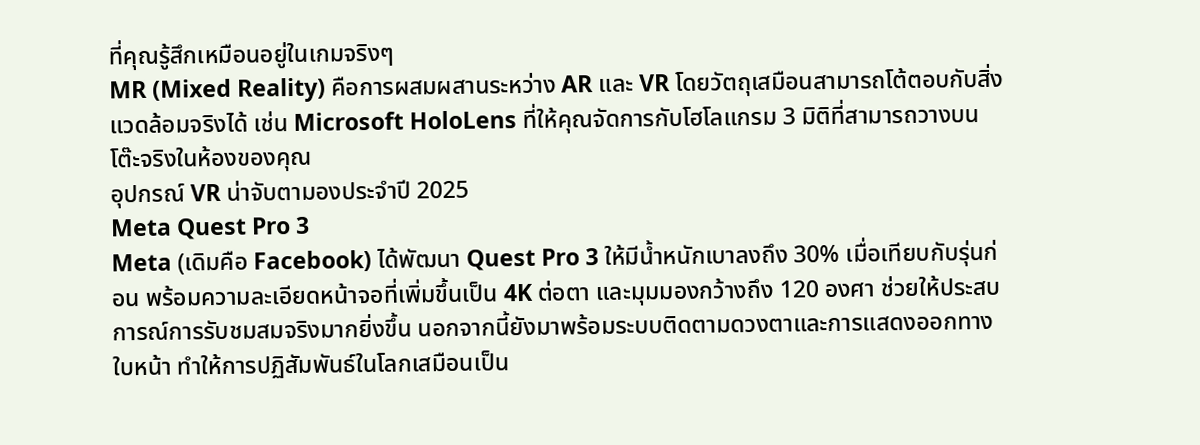ที่คุณรู้สึกเหมือนอยู่ในเกมจริงๆ
MR (Mixed Reality) คือการผสมผสานระหว่าง AR และ VR โดยวัตถุเสมือนสามารถโต้ตอบกับสิ่งแวดล้อมจริงได้ เช่น Microsoft HoloLens ที่ให้คุณจัดการกับโฮโลแกรม 3 มิติที่สามารถวางบนโต๊ะจริงในห้องของคุณ
อุปกรณ์ VR น่าจับตามองประจำปี 2025
Meta Quest Pro 3
Meta (เดิมคือ Facebook) ได้พัฒนา Quest Pro 3 ให้มีน้ำหนักเบาลงถึง 30% เมื่อเทียบกับรุ่นก่อน พร้อมความละเอียดหน้าจอที่เพิ่มขึ้นเป็น 4K ต่อตา และมุมมองกว้างถึง 120 องศา ช่วยให้ประสบการณ์การรับชมสมจริงมากยิ่งขึ้น นอกจากนี้ยังมาพร้อมระบบติดตามดวงตาและการแสดงออกทางใบหน้า ทำให้การปฏิสัมพันธ์ในโลกเสมือนเป็น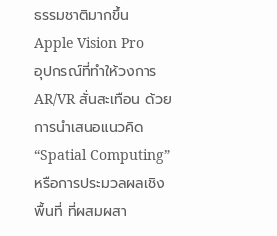ธรรมชาติมากขึ้น
Apple Vision Pro
อุปกรณ์ที่ทำให้วงการ AR/VR สั่นสะเทือน ด้วยการนำเสนอแนวคิด “Spatial Computing” หรือการประมวลผลเชิงพื้นที่ ที่ผสมผสา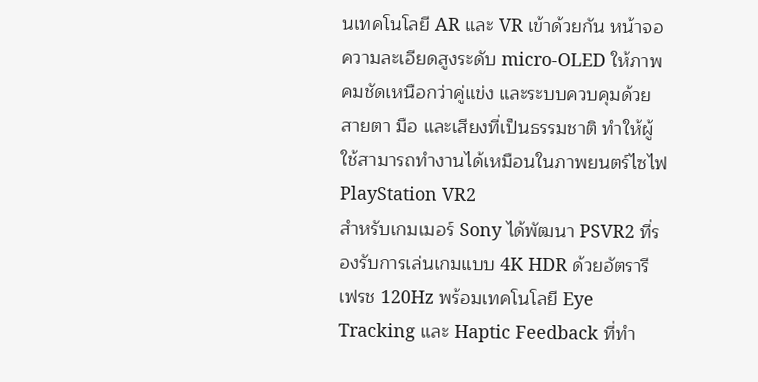นเทคโนโลยี AR และ VR เข้าด้วยกัน หน้าจอความละเอียดสูงระดับ micro-OLED ให้ภาพคมชัดเหนือกว่าคู่แข่ง และระบบควบคุมด้วยสายตา มือ และเสียงที่เป็นธรรมชาติ ทำให้ผู้ใช้สามารถทำงานได้เหมือนในภาพยนตร์ไซไฟ
PlayStation VR2
สำหรับเกมเมอร์ Sony ได้พัฒนา PSVR2 ที่รองรับการเล่นเกมแบบ 4K HDR ด้วยอัตรารีเฟรช 120Hz พร้อมเทคโนโลยี Eye Tracking และ Haptic Feedback ที่ทำ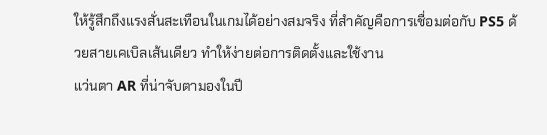ให้รู้สึกถึงแรงสั่นสะเทือนในเกมได้อย่างสมจริง ที่สำคัญคือการเชื่อมต่อกับ PS5 ด้วยสายเคเบิลเส้นเดียว ทำให้ง่ายต่อการติดตั้งและใช้งาน
แว่นตา AR ที่น่าจับตามองในปี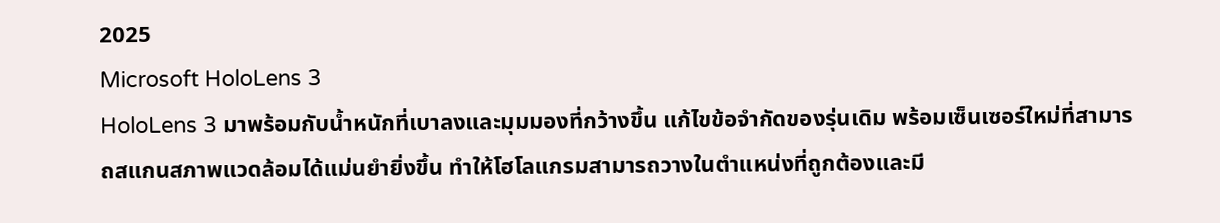2025
Microsoft HoloLens 3
HoloLens 3 มาพร้อมกับน้ำหนักที่เบาลงและมุมมองที่กว้างขึ้น แก้ไขข้อจำกัดของรุ่นเดิม พร้อมเซ็นเซอร์ใหม่ที่สามารถสแกนสภาพแวดล้อมได้แม่นยำยิ่งขึ้น ทำให้โฮโลแกรมสามารถวางในตำแหน่งที่ถูกต้องและมี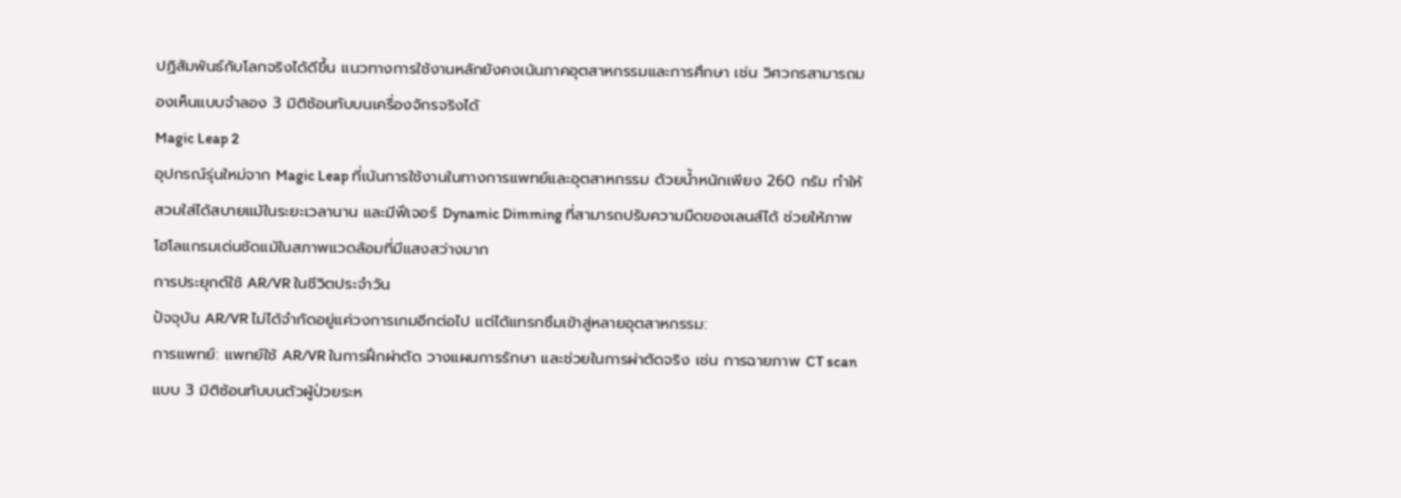ปฏิสัมพันธ์กับโลกจริงได้ดีขึ้น แนวทางการใช้งานหลักยังคงเน้นภาคอุตสาหกรรมและการศึกษา เช่น วิศวกรสามารถมองเห็นแบบจำลอง 3 มิติซ้อนทับบนเครื่องจักรจริงได้
Magic Leap 2
อุปกรณ์รุ่นใหม่จาก Magic Leap ที่เน้นการใช้งานในทางการแพทย์และอุตสาหกรรม ด้วยน้ำหนักเพียง 260 กรัม ทำให้สวมใส่ได้สบายแม้ในระยะเวลานาน และมีฟีเจอร์ Dynamic Dimming ที่สามารถปรับความมืดของเลนส์ได้ ช่วยให้ภาพโฮโลแกรมเด่นชัดแม้ในสภาพแวดล้อมที่มีแสงสว่างมาก
การประยุกต์ใช้ AR/VR ในชีวิตประจำวัน
ปัจจุบัน AR/VR ไม่ได้จำกัดอยู่แค่วงการเกมอีกต่อไป แต่ได้แทรกซึมเข้าสู่หลายอุตสาหกรรม:
การแพทย์: แพทย์ใช้ AR/VR ในการฝึกผ่าตัด วางแผนการรักษา และช่วยในการผ่าตัดจริง เช่น การฉายภาพ CT scan แบบ 3 มิติซ้อนทับบนตัวผู้ป่วยระห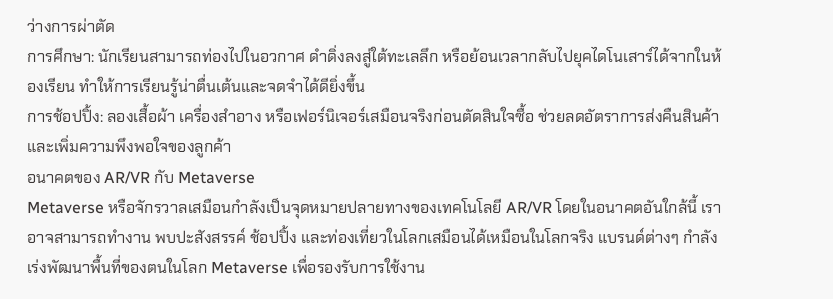ว่างการผ่าตัด
การศึกษา: นักเรียนสามารถท่องไปในอวกาศ ดำดิ่งลงสู่ใต้ทะเลลึก หรือย้อนเวลากลับไปยุคไดโนเสาร์ได้จากในห้องเรียน ทำให้การเรียนรู้น่าตื่นเต้นและจดจำได้ดียิ่งขึ้น
การช้อปปิ้ง: ลองเสื้อผ้า เครื่องสำอาง หรือเฟอร์นิเจอร์เสมือนจริงก่อนตัดสินใจซื้อ ช่วยลดอัตราการส่งคืนสินค้าและเพิ่มความพึงพอใจของลูกค้า
อนาคตของ AR/VR กับ Metaverse
Metaverse หรือจักรวาลเสมือนกำลังเป็นจุดหมายปลายทางของเทคโนโลยี AR/VR โดยในอนาคตอันใกล้นี้ เราอาจสามารถทำงาน พบปะสังสรรค์ ช้อปปิ้ง และท่องเที่ยวในโลกเสมือนได้เหมือนในโลกจริง แบรนด์ต่างๆ กำลังเร่งพัฒนาพื้นที่ของตนในโลก Metaverse เพื่อรองรับการใช้งาน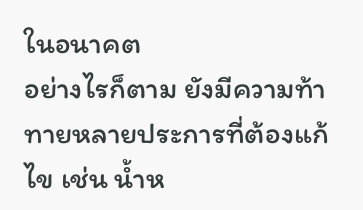ในอนาคต
อย่างไรก็ตาม ยังมีความท้าทายหลายประการที่ต้องแก้ไข เช่น น้ำห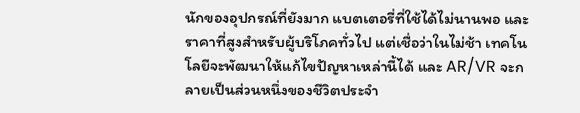นักของอุปกรณ์ที่ยังมาก แบตเตอรี่ที่ใช้ได้ไม่นานพอ และราคาที่สูงสำหรับผู้บริโภคทั่วไป แต่เชื่อว่าในไม่ช้า เทคโนโลยีจะพัฒนาให้แก้ไขปัญหาเหล่านี้ได้ และ AR/VR จะกลายเป็นส่วนหนึ่งของชีวิตประจำ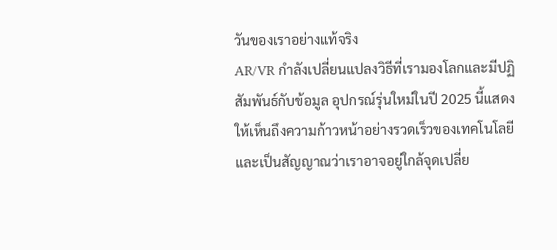วันของเราอย่างแท้จริง
AR/VR กำลังเปลี่ยนแปลงวิธีที่เรามองโลกและมีปฏิสัมพันธ์กับข้อมูล อุปกรณ์รุ่นใหม่ในปี 2025 นี้แสดงให้เห็นถึงความก้าวหน้าอย่างรวดเร็วของเทคโนโลยี และเป็นสัญญาณว่าเราอาจอยู่ใกล้จุดเปลี่ย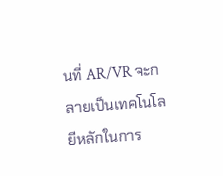นที่ AR/VR จะกลายเป็นเทคโนโลยีหลักในการ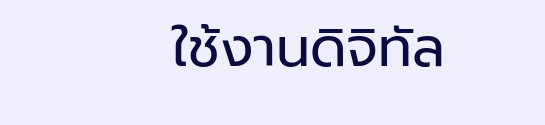ใช้งานดิจิทัล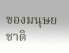ของมนุษยชาติ